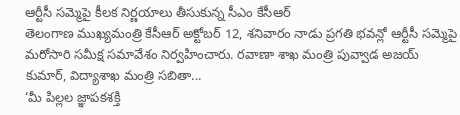ఆర్టీసీ సమ్మెపై కీలక నిర్ణయాలు తీసుకున్న సీఎం కేసీఆర్
తెలంగాణ ముఖ్యమంత్రి కేసీఆర్ అక్టోబర్ 12, శనివారం నాడు ప్రగతి భవన్లో ఆర్టీసీ సమ్మెపై మరోసారి సమీక్ష సమావేశం నిర్వహించారు. రవాణా శాఖ మంత్రి పువ్వాడ అజయ్ కుమార్, విద్యాశాఖ మంత్రి సబితా...
‘మీ పిల్లల జ్ఞాపకశక్తి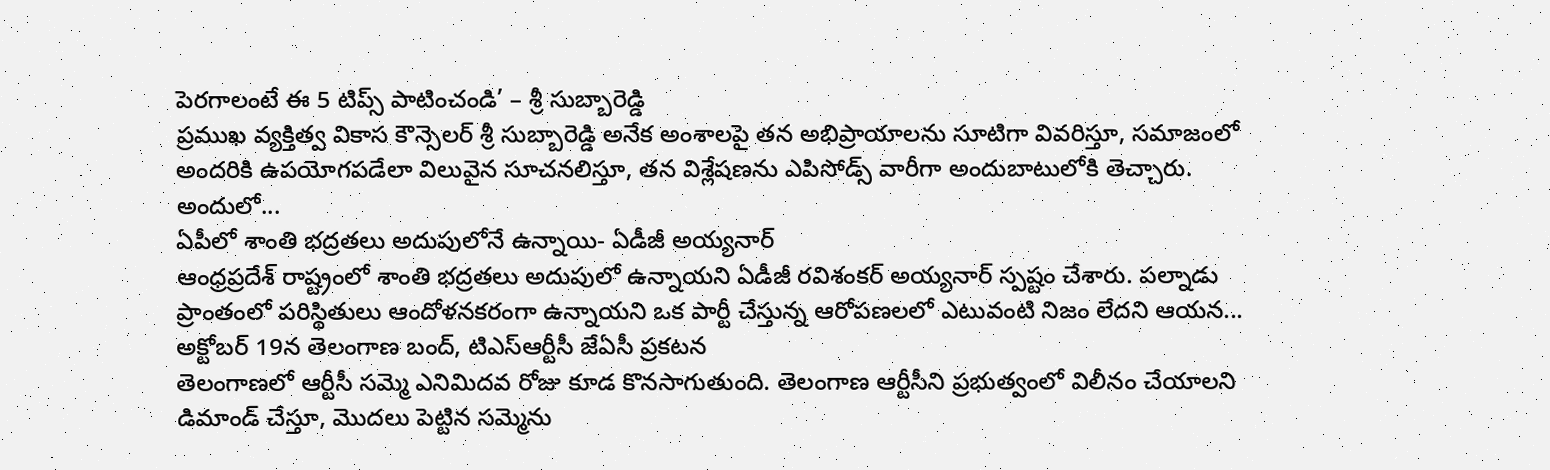పెరగాలంటే ఈ 5 టిప్స్ పాటించండి’ – శ్రీ సుబ్బారెడ్డి
ప్రముఖ వ్యక్తిత్వ వికాస కౌన్సెలర్ శ్రీ సుబ్బారెడ్డి అనేక అంశాలపై తన అభిప్రాయాలను సూటిగా వివరిస్తూ, సమాజంలో అందరికి ఉపయోగపడేలా విలువైన సూచనలిస్తూ, తన విశ్లేషణను ఎపిసోడ్స్ వారీగా అందుబాటులోకి తెచ్చారు. అందులో...
ఏపీలో శాంతి భద్రతలు అదుపులోనే ఉన్నాయి- ఏడీజీ అయ్యనార్
ఆంధ్రప్రదేశ్ రాష్ట్రంలో శాంతి భద్రతలు అదుపులో ఉన్నాయని ఏడీజీ రవిశంకర్ అయ్యనార్ స్పష్టం చేశారు. పల్నాడు ప్రాంతంలో పరిస్థితులు ఆందోళనకరంగా ఉన్నాయని ఒక పార్టీ చేస్తున్న ఆరోపణలలో ఎటువంటి నిజం లేదని ఆయన...
అక్టోబర్ 19న తెలంగాణ బంద్, టిఎస్ఆర్టీసీ జేఏసీ ప్రకటన
తెలంగాణలో ఆర్టీసీ సమ్మె ఎనిమిదవ రోజు కూడ కొనసాగుతుంది. తెలంగాణ ఆర్టీసీని ప్రభుత్వంలో విలీనం చేయాలని డిమాండ్ చేస్తూ, మొదలు పెట్టిన సమ్మెను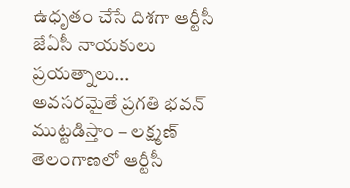ఉధృతం చేసే దిశగా ఆర్టీసీ జేఏసీ నాయకులు ప్రయత్నాలు...
అవసరమైతే ప్రగతి భవన్ ముట్టడిస్తాం – లక్ష్మణ్
తెలంగాణలో ఆర్టీసీ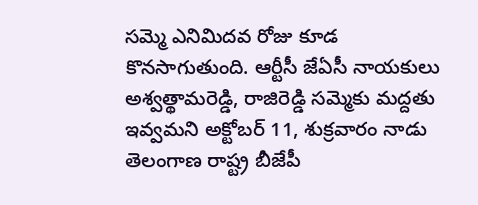సమ్మె ఎనిమిదవ రోజు కూడ కొనసాగుతుంది. ఆర్టీసీ జేఏసీ నాయకులు అశ్వత్థామరెడ్డి, రాజిరెడ్డి సమ్మెకు మద్దతు ఇవ్వమని అక్టోబర్ 11, శుక్రవారం నాడు తెలంగాణ రాష్ట్ర బీజేపీ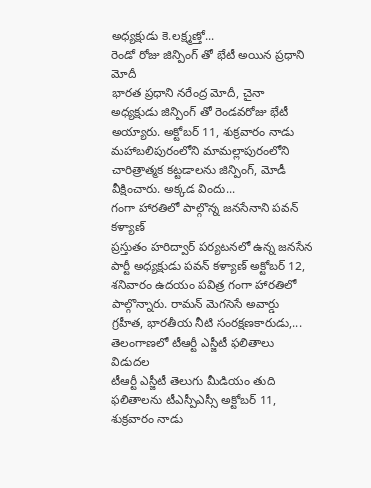అధ్యక్షుడు కె.లక్ష్మణ్తో...
రెండో రోజు జిన్పింగ్ తో భేటీ అయిన ప్రధాని మోదీ
భారత ప్రధాని నరేంద్ర మోదీ, చైనా అధ్యక్షుడు జిన్పింగ్ తో రెండవరోజు భేటీ అయ్యారు. అక్టోబర్ 11, శుక్రవారం నాడు మహాబలిపురంలోని మామల్లాపురంలోని చారిత్రాత్మక కట్టడాలను జిన్పింగ్, మోడీ వీక్షించారు. అక్కడ విందు...
గంగా హారతిలో పాల్గొన్న జనసేనాని పవన్ కళ్యాణ్
ప్రస్తుతం హరిద్వార్ పర్యటనలో ఉన్న జనసేన పార్టీ అధ్యక్షుడు పవన్ కళ్యాణ్ అక్టోబర్ 12, శనివారం ఉదయం పవిత్ర గంగా హారతిలో పాల్గొన్నారు. రామన్ మెగసెసే అవార్డు గ్రహీత, భారతీయ నీటి సంరక్షణకారుడు,...
తెలంగాణలో టీఆర్టీ ఎస్జీటీ ఫలితాలు విడుదల
టీఆర్టీ ఎస్జీటీ తెలుగు మీడియం తుది ఫలితాలను టీఎస్పీఎస్సీ అక్టోబర్ 11, శుక్రవారం నాడు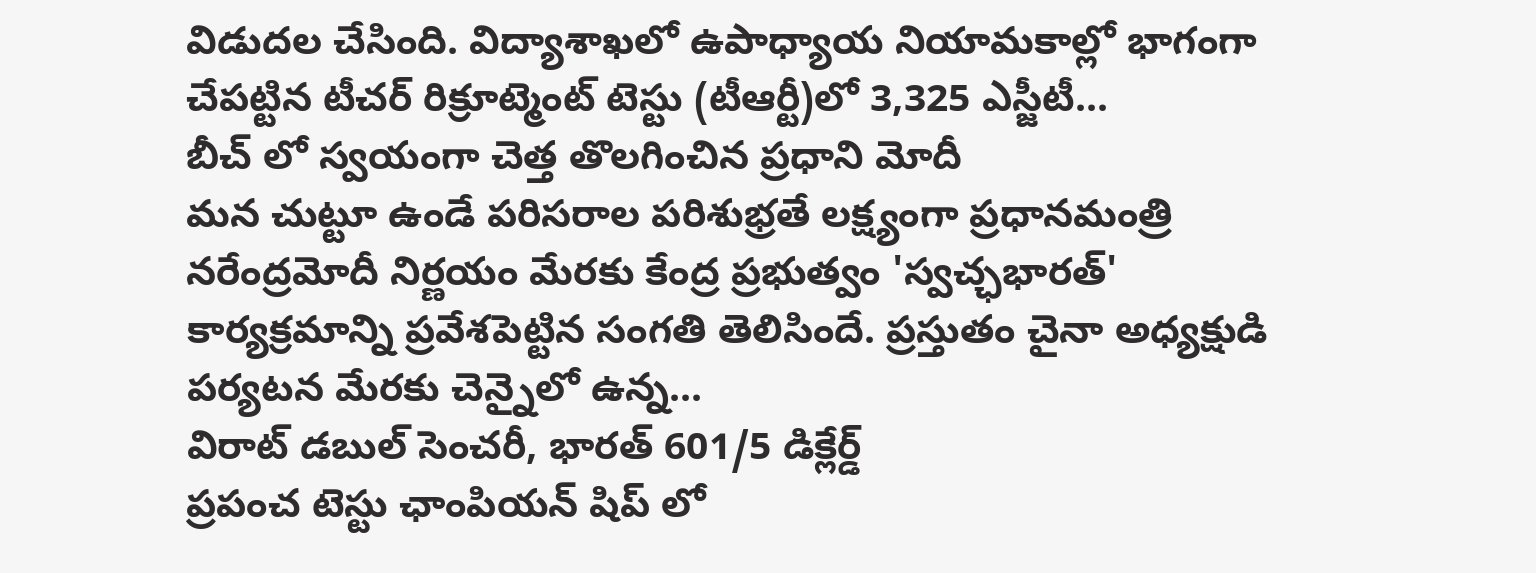విడుదల చేసింది. విద్యాశాఖలో ఉపాధ్యాయ నియామకాల్లో భాగంగా చేపట్టిన టీచర్ రిక్రూట్మెంట్ టెస్టు (టీఆర్టీ)లో 3,325 ఎస్జీటీ...
బీచ్ లో స్వయంగా చెత్త తొలగించిన ప్రధాని మోదీ
మన చుట్టూ ఉండే పరిసరాల పరిశుభ్రతే లక్ష్యంగా ప్రధానమంత్రి నరేంద్రమోదీ నిర్ణయం మేరకు కేంద్ర ప్రభుత్వం 'స్వచ్ఛభారత్' కార్యక్రమాన్ని ప్రవేశపెట్టిన సంగతి తెలిసిందే. ప్రస్తుతం చైనా అధ్యక్షుడి పర్యటన మేరకు చెన్నైలో ఉన్న...
విరాట్ డబుల్ సెంచరీ, భారత్ 601/5 డిక్లేర్డ్
ప్రపంచ టెస్టు ఛాంపియన్ షిప్ లో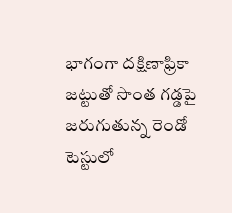భాగంగా దక్షిణాఫ్రికా జట్టుతో సొంత గడ్డపై జరుగుతున్న రెండో టెస్టులో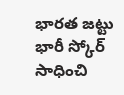భారత జట్టు భారీ స్కోర్ సాధించి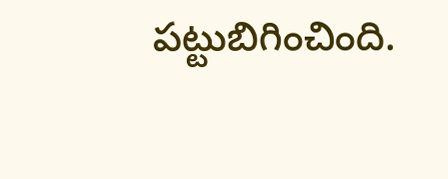పట్టుబిగించింది.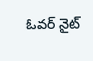ఓవర్ నైట్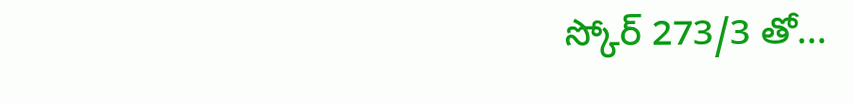స్కోర్ 273/3 తో...